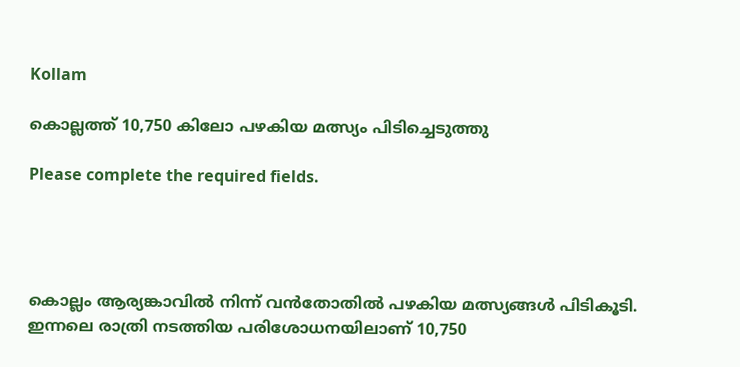Kollam

കൊല്ലത്ത് 10,750 കിലോ പഴകിയ മത്സ്യം പിടിച്ചെടുത്തു

Please complete the required fields.




കൊല്ലം ആര്യങ്കാവിൽ നിന്ന് വൻതോതിൽ പഴകിയ മത്സ്യങ്ങൾ പിടികൂടി. ഇന്നലെ രാത്രി നടത്തിയ പരിശോധനയിലാണ് 10,750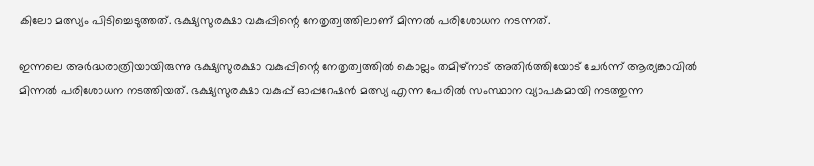കിലോ മത്സ്യം പിടിച്ചെടുത്തത്. ഭക്ഷ്യസുരക്ഷാ വകുപ്പിന്റെ നേതൃത്വത്തിലാണ് മിന്നൽ പരിശോധന നടന്നത്.

ഇന്നലെ അർദ്ധരാത്രിയായിരുന്നു ഭക്ഷ്യസുരക്ഷാ വകുപ്പിന്റെ നേതൃത്വത്തിൽ കൊല്ലം തമിഴ്‌നാട് അതിർത്തിയോട് ചേർന്ന് ആര്യങ്കാവിൽ മിന്നൽ പരിശോധന നടത്തിയത്. ഭക്ഷ്യസുരക്ഷാ വകുപ്പ് ഓപ്പറേഷൻ മത്സ്യ എന്ന പേരിൽ സംസ്ഥാന വ്യാപകമായി നടത്തുന്ന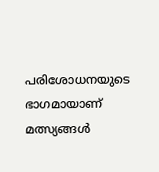പരിശോധനയുടെ ഭാഗമായാണ് മത്സ്യങ്ങൾ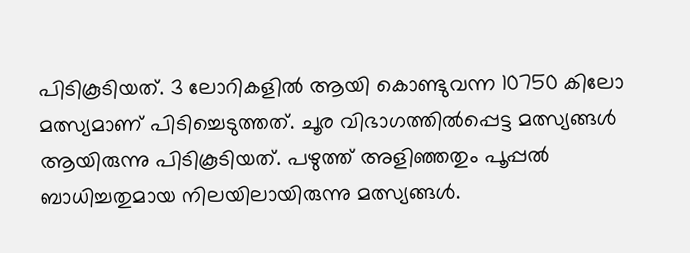പിടികൂടിയത്. 3 ലോറികളിൽ ആയി കൊണ്ടുവന്ന 10750 കിലോ മത്സ്യമാണ് പിടിച്ചെടുത്തത്. ചൂര വിഭാഗത്തിൽപ്പെട്ട മത്സ്യങ്ങൾ ആയിരുന്നു പിടികൂടിയത്. പഴുത്ത് അളിഞ്ഞതും പൂപ്പൽ ബാധിച്ചതുമായ നിലയിലായിരുന്നു മത്സ്യങ്ങൾ.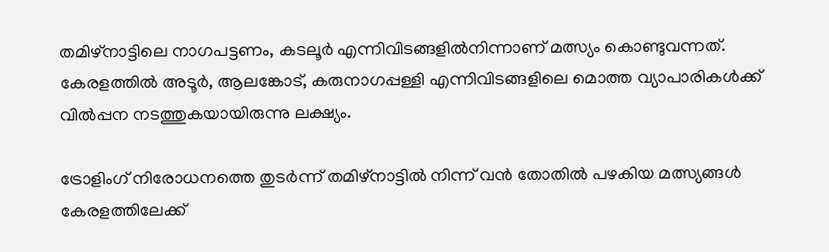തമിഴ്‌നാട്ടിലെ നാഗപട്ടണം, കടലൂർ എന്നിവിടങ്ങളിൽനിന്നാണ് മത്സ്യം കൊണ്ടുവന്നത്. കേരളത്തിൽ അടൂർ, ആലങ്കോട്, കരുനാഗപ്പള്ളി എന്നിവിടങ്ങളിലെ മൊത്ത വ്യാപാരികൾക്ക് വിൽപ്പന നടത്തുകയായിരുന്നു ലക്ഷ്യം.

ട്രോളിംഗ് നിരോധനത്തെ തുടർന്ന് തമിഴ്‌നാട്ടിൽ നിന്ന് വൻ തോതിൽ പഴകിയ മത്സ്യങ്ങൾ കേരളത്തിലേക്ക്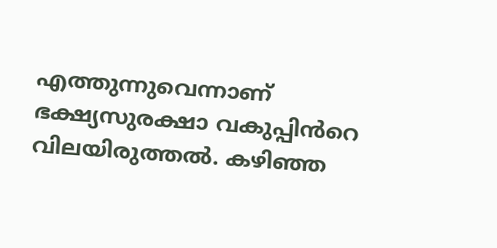എത്തുന്നുവെന്നാണ് ഭക്ഷ്യസുരക്ഷാ വകുപ്പിൻറെ വിലയിരുത്തൽ. കഴിഞ്ഞ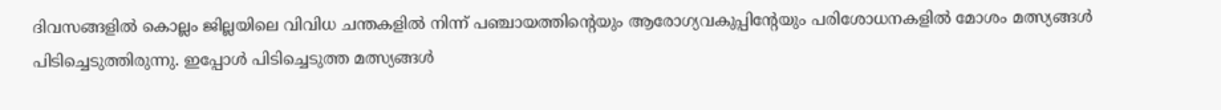ദിവസങ്ങളിൽ കൊല്ലം ജില്ലയിലെ വിവിധ ചന്തകളിൽ നിന്ന് പഞ്ചായത്തിന്റെയും ആരോഗ്യവകുപ്പിന്റേയും പരിശോധനകളിൽ മോശം മത്സ്യങ്ങൾ പിടിച്ചെടുത്തിരുന്നു. ഇപ്പോൾ പിടിച്ചെടുത്ത മത്സ്യങ്ങൾ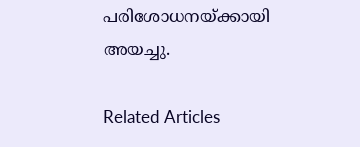പരിശോധനയ്ക്കായി അയച്ചു.

Related Articles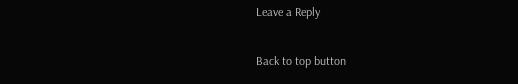Leave a Reply

Back to top button